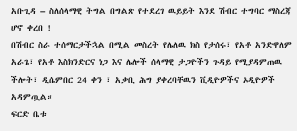አቡጊዳ – ስለሰላማዊ ትግል በግልጽ የተደረገ ዉይይት እንደ ሽብር ተግባር ማስረጃ ሆኖ ቀረበ !
በሽብር ስራ ተሰማርታችኋል በሚል መስረት የሌለዉ ክስ የታሰሩ፣ የአቶ አንድዋለም አራጌ፣ የአቶ እስክንድርና ነጋ እና ሌሎች ሰላማዊ ታጋዮችን ጉዳይ የሚያዳምጠዉ ችሎት፣ ዲሴምበር 24 ቀን ፣ አቃቢ ሕግ ያቀረባቸዉን ቪዲዮዎችና ኦዲዮዎች አዳምጧል።
ፍርድ ቤቱ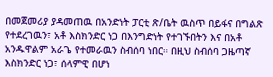በመጀመሪያ ያዳመጠዉ በአንድነት ፓርቲ ጽ/ቤት ዉስጥ በይፋና በግልጽ የተደረገዉን፣ አቶ እስክንድር ነጋ በእንግድነት የተገኙበትን እና በአቶ አንዱዋልም አራጌ የተመራዉን ስብሰባ ነበር። በዚህ ስብሰባ ጋዜጣኛ እስክንድር ነጋ፣ ሰላምዊ በሆነ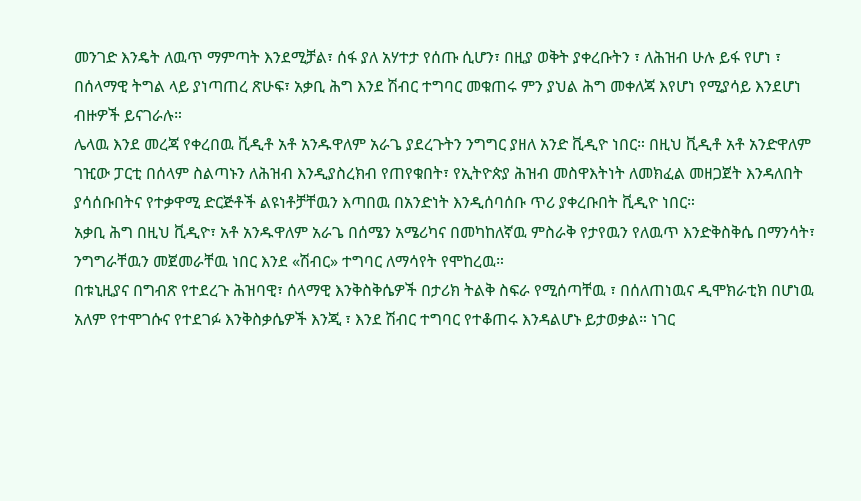መንገድ እንዴት ለዉጥ ማምጣት እንደሚቻል፣ ሰፋ ያለ አሃተታ የሰጡ ሲሆን፣ በዚያ ወቅት ያቀረቡትን ፣ ለሕዝብ ሁሉ ይፋ የሆነ ፣ በሰላማዊ ትግል ላይ ያነጣጠረ ጽሁፍ፣ አቃቢ ሕግ እንደ ሽብር ተግባር መቁጠሩ ምን ያህል ሕግ መቀለጃ እየሆነ የሚያሳይ እንደሆነ ብዙዎች ይናገራሉ።
ሌላዉ እንደ መረጃ የቀረበዉ ቪዲቶ አቶ አንዱዋለም አራጌ ያደረጉትን ንግግር ያዘለ አንድ ቪዲዮ ነበር። በዚህ ቪዲቶ አቶ አንድዋለም ገዢው ፓርቲ በሰላም ስልጣኑን ለሕዝብ እንዲያስረክብ የጠየቁበት፣ የኢትዮጵያ ሕዝብ መስዋእትነት ለመክፈል መዘጋጀት እንዳለበት ያሳሰቡበትና የተቃዋሚ ድርጅቶች ልዩነቶቻቸዉን እጣበዉ በአንድነት እንዲሰባሰቡ ጥሪ ያቀረቡበት ቪዲዮ ነበር።
አቃቢ ሕግ በዚህ ቪዲዮ፣ አቶ አንዱዋለም አራጌ በሰሜን አሜሪካና በመካከለኛዉ ምስራቅ የታየዉን የለዉጥ እንድቅስቅሴ በማንሳት፣ ንግግራቸዉን መጀመራቸዉ ነበር እንደ «ሽብር» ተግባር ለማሳየት የሞከረዉ።
በቱኒዚያና በግብጽ የተደረጉ ሕዝባዊ፣ ሰላማዊ እንቅስቅሴዎች በታሪክ ትልቅ ስፍራ የሚሰጣቸዉ ፣ በሰለጠነዉና ዲሞክራቲክ በሆነዉ አለም የተሞገሱና የተደገፉ እንቅስቃሴዎች እንጂ ፣ እንደ ሽብር ተግባር የተቆጠሩ እንዳልሆኑ ይታወቃል። ነገር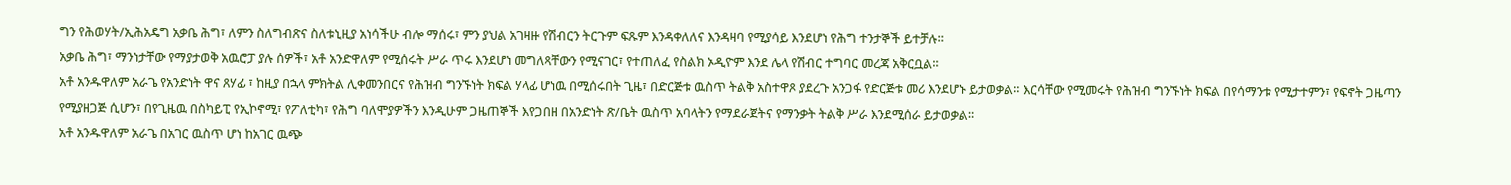ግን የሕወሃት/ኢሕአዴግ አቃቤ ሕግ፣ ለምን ስለግብጽና ስለቱኒዚያ አነሳችሁ ብሎ ማሰሩ፣ ምን ያህል አገዛዙ የሽብርን ትርጉም ፍጹም እንዳቀለለና እንዳዛባ የሚያሳይ እንደሆነ የሕግ ተንታኞች ይተቻሉ።
አቃቤ ሕግ፣ ማንነታቸው የማያታወቅ አዉሮፓ ያሉ ሰዎች፣ አቶ አንድዋለም የሚሰሩት ሥራ ጥሩ እንደሆነ መግለጻቸውን የሚናገር፣ የተጠለፈ የስልክ ኦዲዮም እንደ ሌላ የሽብር ተግባር መረጃ አቅርቧል።
አቶ አንዱዋለም አራጌ የአንድነት ዋና ጸሃፊ ፣ ከዚያ በኋላ ምክትል ሊቀመንበርና የሕዝብ ግንኙነት ክፍል ሃላፊ ሆነዉ በሚሰሩበት ጊዜ፣ በድርጅቱ ዉስጥ ትልቅ አስተዋጾ ያደረጉ አንጋፋ የድርጅቱ መሪ እንደሆኑ ይታወቃል። እርሳቸው የሚመሩት የሕዝብ ግንኙነት ክፍል በየሳማንቱ የሚታተምን፣ የፍኖት ጋዜጣን የሚያዘጋጅ ሲሆን፣ በየጊዜዉ በስካይፒ የኢኮኖሚ፣ የፖለቲካ፣ የሕግ ባለሞያዎችን እንዲሁም ጋዜጠኞች እየጋበዘ በአንድነት ጽ/ቤት ዉስጥ አባላትን የማደራጀትና የማንቃት ትልቅ ሥራ እንደሚሰራ ይታወቃል።
አቶ አንዱዋለም አራጌ በአገር ዉስጥ ሆነ ከአገር ዉጭ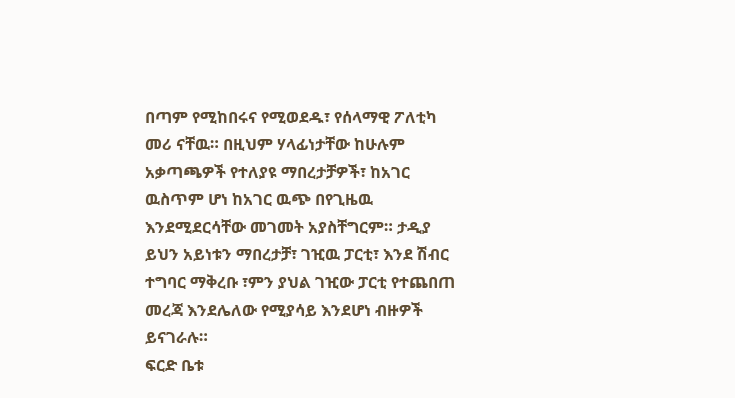በጣም የሚከበሩና የሚወደዱ፣ የሰላማዊ ፖለቲካ መሪ ናቸዉ። በዚህም ሃላፊነታቸው ከሁሉም አቃጣጫዎች የተለያዩ ማበረታቻዎች፣ ከአገር ዉስጥም ሆነ ከአገር ዉጭ በየጊዜዉ እንደሚደርሳቸው መገመት አያስቸግርም። ታዲያ ይህን አይነቱን ማበረታቻ፣ ገዢዉ ፓርቲ፣ እንደ ሽብር ተግባር ማቅረቡ ፣ምን ያህል ገዢው ፓርቲ የተጨበጠ መረጃ እንደሌለው የሚያሳይ እንደሆነ ብዙዎች ይናገራሉ።
ፍርድ ቤቱ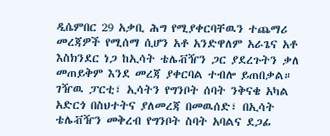ዲሴምበር 29 አቃቢ ሕግ የሚያቀርባቸዉን ተጨማሪ መረጃዎች የሚሰማ ሲሆን አቶ አንድዋለም አራጌና አቶ እስክንደር ነጋ ከኢሳት ቴሌቭዥን ጋር ያደረጉትን ቃለ መጠይቅም እንደ መረጃ ያቀርባል ተብሎ ይጠበቃል።
ገዥዉ ፓርቲ፣ ኢሳትን የግንቦት ሰባት ንቅናቄ አካል አድርጎ በስህተትና ያለመረጃ በመዉሰድ፣ በኢሳት ቴሌቭዥን መቅረብ የግንቦት ስባት አባልና ደጋፊ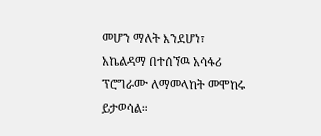መሆን ማለት እንደሆነ፣ አኬልዳማ በተሰኘዉ አሳፋሪ ፕሮግራሙ ለማመላከት መሞከሩ ይታወሳል።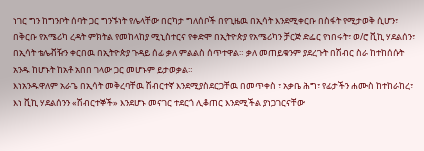ነገር ግን ከግንቦት ሰባት ጋር ግንኙነት የሌላቸው በርካታ ግለሰቦች በየጊዜዉ በኢሳት እንደሚቀርቡ በስፋት የሚታወቅ ሲሆን፣ በቅርቡ የአሜሪካ ረዳት ምክትል የመከላከያ ሚኒስተርና የቀድሞ በኢትዮጵያ የአሜሪካን ቻርጅ ድፌር የነበሩት፣ ወ/ሮ ቪኪ ሃደልሰን፣ በኢሳት ቴሌቭዥን ቀርበዉ በኢትዮጵያ ጉዳይ ሰፊ ቃለ ምልልስ ሰጥተዋል። ቃለ መጠይቁንም ያደረጉት በሽብር ስራ ከተከሰሱት አንዱ ከሆኑት ከአቶ አበበ ገላው ጋር መሆኑም ይታወቃል።
እነአንዱዋለም አራጌ በኢሳት መቅረባቸዉ ሽብርተኛ እንደሚያስደርጋቸዉ በመጥቀስ ፣ አቃቤ ሕግ፣ የፊታችን ሐሙስ ከተከራከረ፣ እነ ቪኪ ሃደልሰንን «ሽብርተኞች» እንደሆኑ መናገር ተደርጎ ሊቆጠር እንደሚችል ያነጋገርናቸው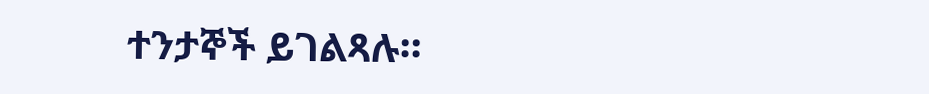ተንታኞች ይገልጻሉ።